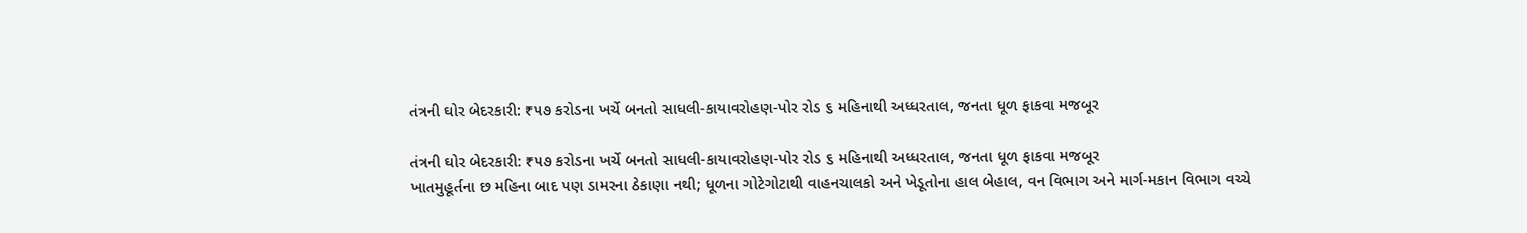તંત્રની ઘોર બેદરકારી: ₹૫૭ કરોડના ખર્ચે બનતો સાધલી-કાયાવરોહણ-પોર રોડ ૬ મહિનાથી અધ્ધરતાલ, જનતા ધૂળ ફાકવા મજબૂર

તંત્રની ઘોર બેદરકારી: ₹૫૭ કરોડના ખર્ચે બનતો સાધલી-કાયાવરોહણ-પોર રોડ ૬ મહિનાથી અધ્ધરતાલ, જનતા ધૂળ ફાકવા મજબૂર
ખાતમુહૂર્તના છ મહિના બાદ પણ ડામરના ઠેકાણા નથી; ધૂળના ગોટેગોટાથી વાહનચાલકો અને ખેડૂતોના હાલ બેહાલ, વન વિભાગ અને માર્ગ-મકાન વિભાગ વચ્ચે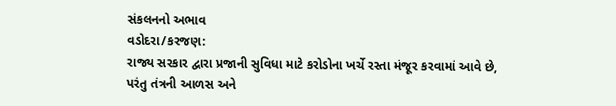સંકલનનો અભાવ
વડોદરા/કરજણ:
રાજ્ય સરકાર દ્વારા પ્રજાની સુવિધા માટે કરોડોના ખર્ચે રસ્તા મંજૂર કરવામાં આવે છે, પરંતુ તંત્રની આળસ અને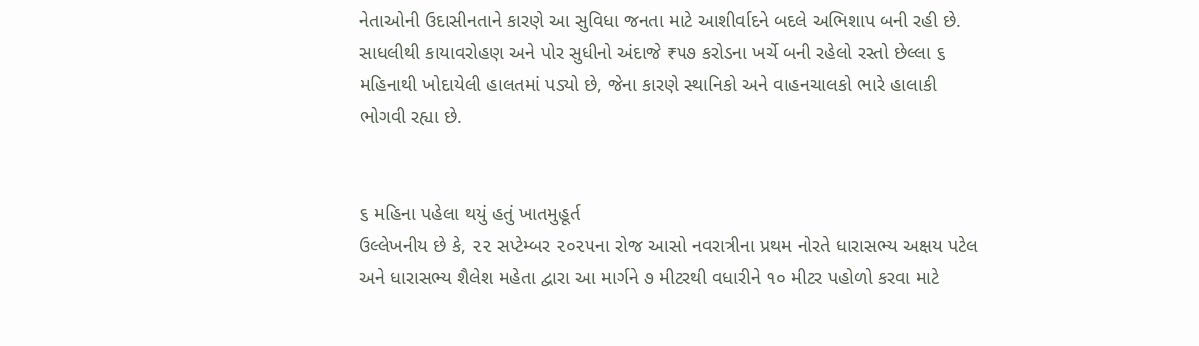નેતાઓની ઉદાસીનતાને કારણે આ સુવિધા જનતા માટે આશીર્વાદને બદલે અભિશાપ બની રહી છે. સાધલીથી કાયાવરોહણ અને પોર સુધીનો અંદાજે ₹૫૭ કરોડના ખર્ચે બની રહેલો રસ્તો છેલ્લા ૬ મહિનાથી ખોદાયેલી હાલતમાં પડ્યો છે, જેના કારણે સ્થાનિકો અને વાહનચાલકો ભારે હાલાકી ભોગવી રહ્યા છે.


૬ મહિના પહેલા થયું હતું ખાતમુહૂર્ત
ઉલ્લેખનીય છે કે, ૨૨ સપ્ટેમ્બર ૨૦૨૫ના રોજ આસો નવરાત્રીના પ્રથમ નોરતે ધારાસભ્ય અક્ષય પટેલ અને ધારાસભ્ય શૈલેશ મહેતા દ્વારા આ માર્ગને ૭ મીટરથી વધારીને ૧૦ મીટર પહોળો કરવા માટે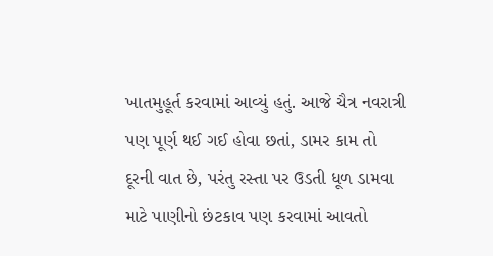ખાતમુહૂર્ત કરવામાં આવ્યું હતું. આજે ચૈત્ર નવરાત્રી પણ પૂર્ણ થઈ ગઈ હોવા છતાં, ડામર કામ તો દૂરની વાત છે, પરંતુ રસ્તા પર ઉડતી ધૂળ ડામવા માટે પાણીનો છંટકાવ પણ કરવામાં આવતો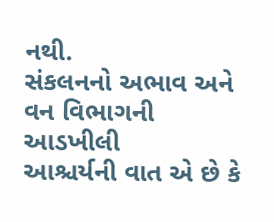નથી.
સંકલનનો અભાવ અને વન વિભાગની આડખીલી
આશ્ચર્યની વાત એ છે કે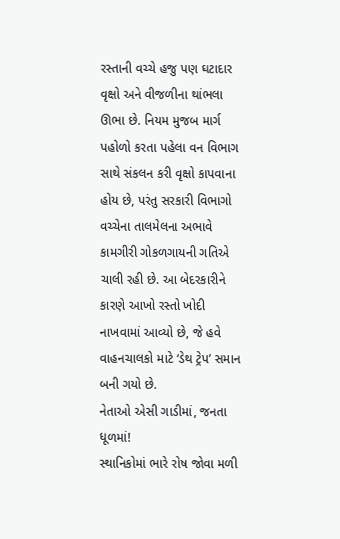રસ્તાની વચ્ચે હજુ પણ ઘટાદાર વૃક્ષો અને વીજળીના થાંભલા ઊભા છે. નિયમ મુજબ માર્ગ પહોળો કરતા પહેલા વન વિભાગ સાથે સંકલન કરી વૃક્ષો કાપવાના હોય છે, પરંતુ સરકારી વિભાગો વચ્ચેના તાલમેલના અભાવે કામગીરી ગોકળગાયની ગતિએ ચાલી રહી છે. આ બેદરકારીને કારણે આખો રસ્તો ખોદી નાખવામાં આવ્યો છે, જે હવે વાહનચાલકો માટે ‘ડેથ ટ્રેપ’ સમાન બની ગયો છે.
નેતાઓ એસી ગાડીમાં, જનતા ધૂળમાં!
સ્થાનિકોમાં ભારે રોષ જોવા મળી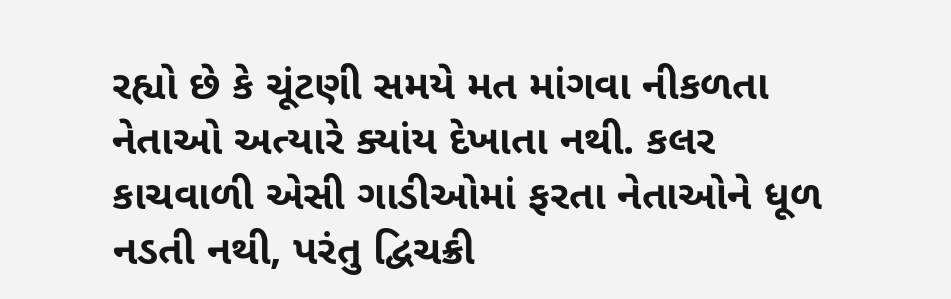રહ્યો છે કે ચૂંટણી સમયે મત માંગવા નીકળતા નેતાઓ અત્યારે ક્યાંય દેખાતા નથી. કલર કાચવાળી એસી ગાડીઓમાં ફરતા નેતાઓને ધૂળ નડતી નથી, પરંતુ દ્વિચક્રી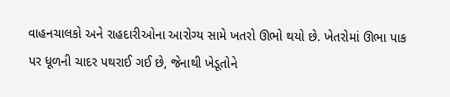વાહનચાલકો અને રાહદારીઓના આરોગ્ય સામે ખતરો ઊભો થયો છે. ખેતરોમાં ઊભા પાક પર ધૂળની ચાદર પથરાઈ ગઈ છે, જેનાથી ખેડૂતોને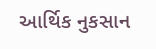આર્થિક નુકસાન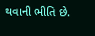થવાની ભીતિ છે.